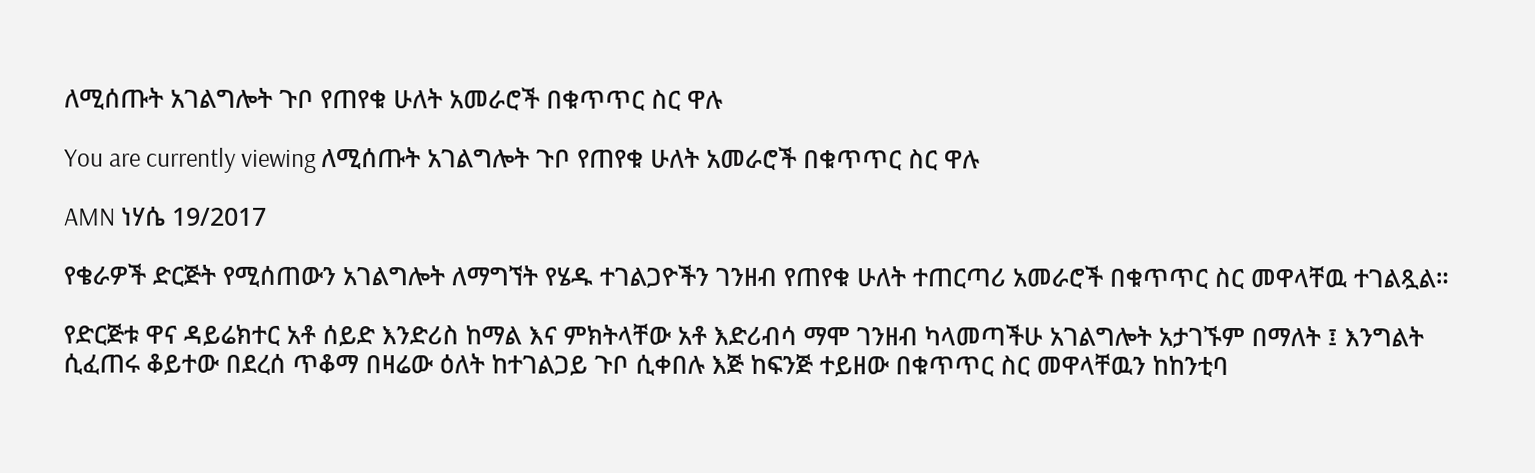ለሚሰጡት አገልግሎት ጉቦ የጠየቁ ሁለት አመራሮች በቁጥጥር ስር ዋሉ

You are currently viewing ለሚሰጡት አገልግሎት ጉቦ የጠየቁ ሁለት አመራሮች በቁጥጥር ስር ዋሉ

AMN ነሃሴ 19/2017

የቄራዎች ድርጅት የሚሰጠውን አገልግሎት ለማግኘት የሄዱ ተገልጋዮችን ገንዘብ የጠየቁ ሁለት ተጠርጣሪ አመራሮች በቁጥጥር ስር መዋላቸዉ ተገልጿል።

የድርጅቱ ዋና ዳይሬክተር አቶ ሰይድ እንድሪስ ከማል እና ምክትላቸው አቶ እድሪብሳ ማሞ ገንዘብ ካላመጣችሁ አገልግሎት አታገኙም በማለት ፤ እንግልት ሲፈጠሩ ቆይተው በደረሰ ጥቆማ በዛሬው ዕለት ከተገልጋይ ጉቦ ሲቀበሉ እጅ ከፍንጅ ተይዘው በቁጥጥር ስር መዋላቸዉን ከከንቲባ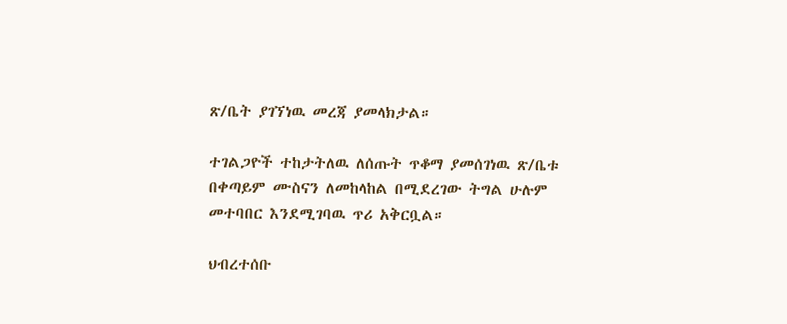ጽ/ቤት ያገኘነዉ መረጃ ያመላክታል።

ተገልጋዮች ተከታትለዉ ለሰጡት ጥቆማ ያመሰገነዉ ጽ/ቤቱ በቀጣይም ሙስናን ለመከላከል በሚደረገው ትግል ሁሉም መተባበር እንደሚገባዉ ጥሪ አቅርቧል።

ህብረተሰቡ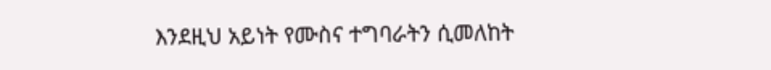እንደዚህ አይነት የሙስና ተግባራትን ሲመለከት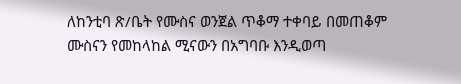ለከንቲባ ጽ/ቤት የሙስና ወንጀል ጥቆማ ተቀባይ በመጠቆም ሙስናን የመከላከል ሚናውን በአግባቡ እንዲወጣ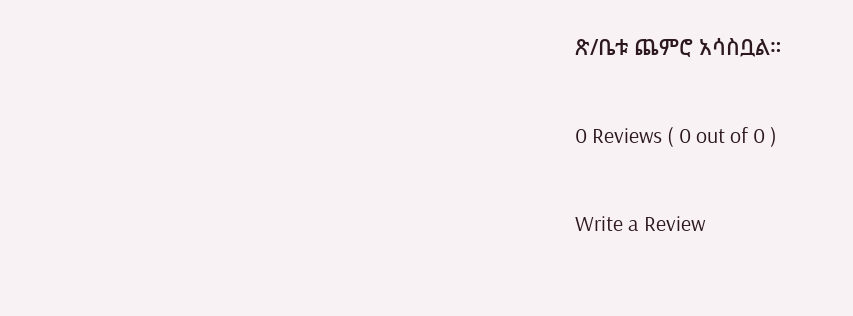ጽ/ቤቱ ጨምሮ አሳስቧል።

0 Reviews ( 0 out of 0 )

Write a Review